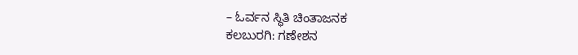– ಓರ್ವನ ಸ್ಥಿತಿ ಚಿಂತಾಜನಕ
ಕಲಬುರಗಿ: ಗಣೇಶನ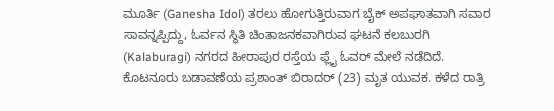ಮೂರ್ತಿ (Ganesha Idol) ತರಲು ಹೋಗುತ್ತಿರುವಾಗ ಬೈಕ್ ಅಪಘಾತವಾಗಿ ಸವಾರ ಸಾವನ್ನಪ್ಪಿದ್ದು, ಓರ್ವನ ಸ್ಥಿತಿ ಚಿಂತಾಜನಕವಾಗಿರುವ ಘಟನೆ ಕಲಬುರಗಿ (Kalaburagi) ನಗರದ ಹೀರಾಪುರ ರಸ್ತೆಯ ಫ್ಲೈ ಓವರ್ ಮೇಲೆ ನಡೆದಿದೆ.
ಕೊಟನೂರು ಬಡಾವಣೆಯ ಪ್ರಶಾಂತ್ ಬಿರಾದರ್ (23) ಮೃತ ಯುವಕ. ಕಳೆದ ರಾತ್ರಿ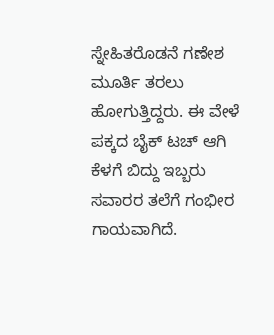ಸ್ನೇಹಿತರೊಡನೆ ಗಣೇಶ ಮೂರ್ತಿ ತರಲು ಹೋಗುತ್ತಿದ್ದರು. ಈ ವೇಳೆ ಪಕ್ಕದ ಬೈಕ್ ಟಚ್ ಆಗಿ ಕೆಳಗೆ ಬಿದ್ದು ಇಬ್ಬರು ಸವಾರರ ತಲೆಗೆ ಗಂಭೀರ ಗಾಯವಾಗಿದೆ.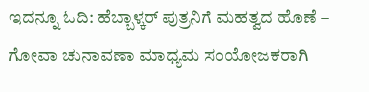ಇದನ್ನೂ ಓದಿ: ಹೆಬ್ಬಾಳ್ಕರ್ ಪುತ್ರನಿಗೆ ಮಹತ್ವದ ಹೊಣೆ – ಗೋವಾ ಚುನಾವಣಾ ಮಾಧ್ಯಮ ಸಂಯೋಜಕರಾಗಿ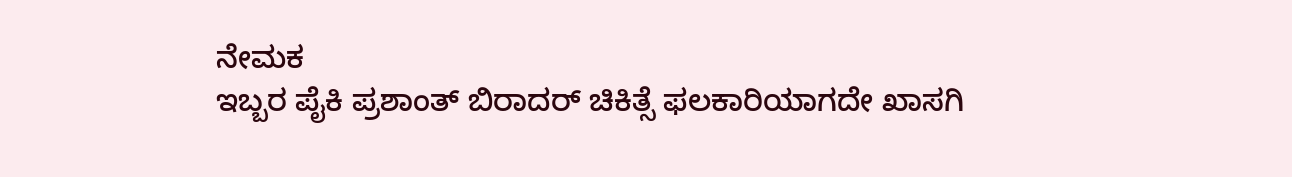ನೇಮಕ
ಇಬ್ಬರ ಪೈಕಿ ಪ್ರಶಾಂತ್ ಬಿರಾದರ್ ಚಿಕಿತ್ಸೆ ಫಲಕಾರಿಯಾಗದೇ ಖಾಸಗಿ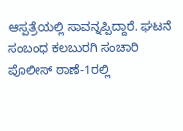ಆಸ್ಪತ್ರೆಯಲ್ಲಿ ಸಾವನ್ನಪ್ಪಿದ್ದಾರೆ. ಘಟನೆ ಸಂಬಂಧ ಕಲಬುರಗಿ ಸಂಚಾರಿ ಪೊಲೀಸ್ ಠಾಣೆ-1ರಲ್ಲಿ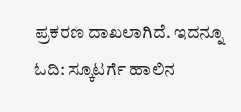ಪ್ರಕರಣ ದಾಖಲಾಗಿದೆ. ಇದನ್ನೂ ಓದಿ: ಸ್ಕೂಟರ್ಗೆ ಹಾಲಿನ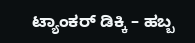ಟ್ಯಾಂಕರ್ ಡಿಕ್ಕಿ – ಹಬ್ಬ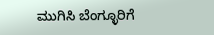ಮುಗಿಸಿ ಬೆಂಗ್ಳೂರಿಗೆ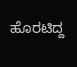ಹೊರಟಿದ್ದ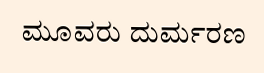ಮೂವರು ದುರ್ಮರಣ